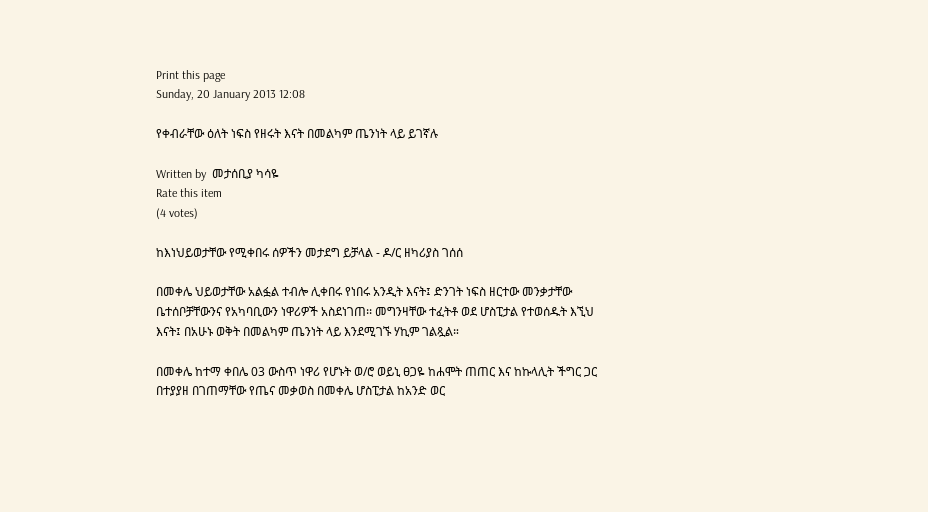Print this page
Sunday, 20 January 2013 12:08

የቀብራቸው ዕለት ነፍስ የዘሩት እናት በመልካም ጤንነት ላይ ይገኛሉ

Written by  መታሰቢያ ካሳዬ
Rate this item
(4 votes)

ከእነህይወታቸው የሚቀበሩ ሰዎችን መታደግ ይቻላል - ዶ/ር ዘካሪያስ ገሰሰ

በመቀሌ ህይወታቸው አልፏል ተብሎ ሊቀበሩ የነበሩ አንዲት እናት፤ ድንገት ነፍስ ዘርተው መንቃታቸው ቤተሰቦቻቸውንና የአካባቢውን ነዋሪዎች አስደነገጠ፡፡ መግንዛቸው ተፈትቶ ወደ ሆስፒታል የተወሰዱት እኚህ እናት፤ በአሁኑ ወቅት በመልካም ጤንነት ላይ እንደሚገኙ ሃኪም ገልጿል።

በመቀሌ ከተማ ቀበሌ 03 ውስጥ ነዋሪ የሆኑት ወ/ሮ ወይኒ ፀጋዬ ከሐሞት ጠጠር እና ከኩላሊት ችግር ጋር በተያያዘ በገጠማቸው የጤና መቃወስ በመቀሌ ሆስፒታል ከአንድ ወር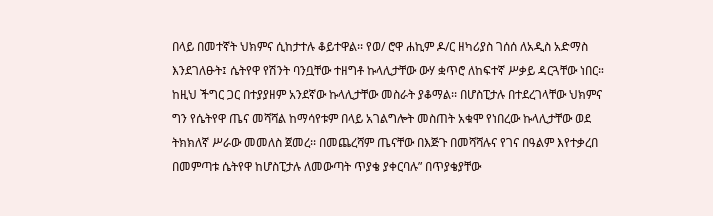በላይ በመተኛት ህክምና ሲከታተሉ ቆይተዋል፡፡ የወ/ ሮዋ ሐኪም ዶ/ር ዘካሪያስ ገሰሰ ለአዲስ አድማስ እንደገለፁት፤ ሴትየዋ የሽንት ባንቧቸው ተዘግቶ ኩላሊታቸው ውሃ ቋጥሮ ለከፍተኛ ሥቃይ ዳርጓቸው ነበር። ከዚህ ችግር ጋር በተያያዘም አንደኛው ኩላሊታቸው መስራት ያቆማል፡፡ በሆስፒታሉ በተደረገላቸው ህክምና ግን የሴትየዋ ጤና መሻሻል ከማሳየቱም በላይ አገልግሎት መስጠት አቁሞ የነበረው ኩላሊታቸው ወደ ትክክለኛ ሥራው መመለስ ጀመረ፡፡ በመጨረሻም ጤናቸው በእጅጉ በመሻሻሉና የገና በዓልም እየተቃረበ በመምጣቱ ሴትየዋ ከሆስፒታሉ ለመውጣት ጥያቄ ያቀርባሉ” በጥያቄያቸው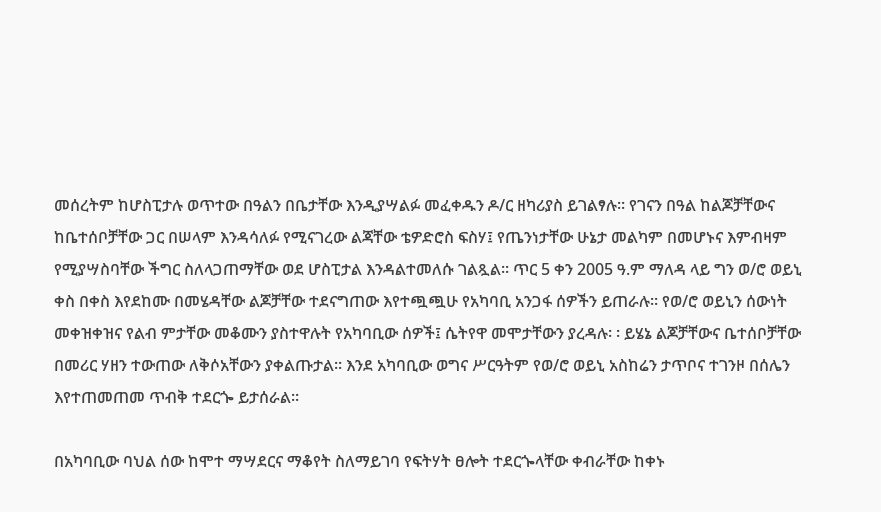መሰረትም ከሆስፒታሉ ወጥተው በዓልን በቤታቸው እንዲያሣልፉ መፈቀዱን ዶ/ር ዘካሪያስ ይገልፃሉ፡፡ የገናን በዓል ከልጆቻቸውና ከቤተሰቦቻቸው ጋር በሠላም እንዳሳለፉ የሚናገረው ልጃቸው ቴዎድሮስ ፍስሃ፤ የጤንነታቸው ሁኔታ መልካም በመሆኑና እምብዛም የሚያሣስባቸው ችግር ስለላጋጠማቸው ወደ ሆስፒታል እንዳልተመለሱ ገልጿል፡፡ ጥር 5 ቀን 2005 ዓ.ም ማለዳ ላይ ግን ወ/ሮ ወይኒ ቀስ በቀስ እየደከሙ በመሄዳቸው ልጆቻቸው ተደናግጠው እየተጯጯሁ የአካባቢ አንጋፋ ሰዎችን ይጠራሉ፡፡ የወ/ሮ ወይኒን ሰውነት መቀዝቀዝና የልብ ምታቸው መቆሙን ያስተዋሉት የአካባቢው ሰዎች፤ ሴትየዋ መሞታቸውን ያረዳሉ፡ ፡ ይሄኔ ልጆቻቸውና ቤተሰቦቻቸው በመሪር ሃዘን ተውጠው ለቅሶአቸውን ያቀልጡታል፡፡ እንደ አካባቢው ወግና ሥርዓትም የወ/ሮ ወይኒ አስከሬን ታጥቦና ተገንዞ በሰሌን እየተጠመጠመ ጥብቅ ተደርጐ ይታሰራል፡፡

በአካባቢው ባህል ሰው ከሞተ ማሣደርና ማቆየት ስለማይገባ የፍትሃት ፀሎት ተደርጐላቸው ቀብራቸው ከቀኑ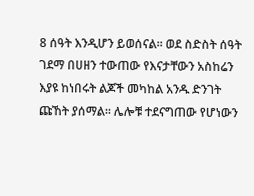8 ሰዓት እንዲሆን ይወሰናል፡፡ ወደ ስድስት ሰዓት ገደማ በሀዘን ተውጠው የእናታቸውን አስከሬን እያዩ ከነበሩት ልጆች መካከል አንዱ ድንገት ጩኸት ያሰማል፡፡ ሌሎቹ ተደናግጠው የሆነውን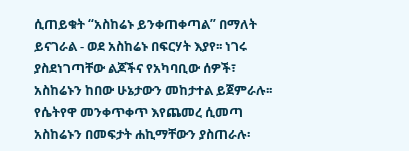ሲጠይቁት “አስከሬኑ ይንቀጠቀጣል” በማለት ይናገራል - ወደ አስከሬኑ በፍርሃት እያየ፡፡ ነገሩ ያስደነገጣቸው ልጆችና የአካባቢው ሰዎች፣ አስከሬኑን ከበው ሁኔታውን መከታተል ይጀምራሉ፡፡ የሴትየዋ መንቀጥቀጥ እየጨመረ ሲመጣ አስከሬኑን በመፍታት ሐኪማቸውን ያስጠራሉ፡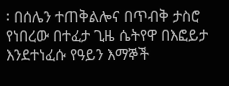፡ በሰሌን ተጠቅልሎና በጥብቅ ታስሮ የነበረው በተፈታ ጊዜ ሴትየዋ በእፎይታ እንደተነፈሱ የዓይን እማኞች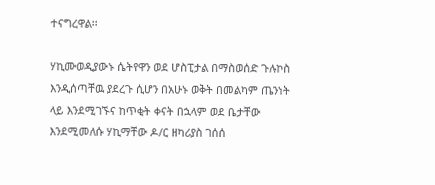ተናግረዋል፡፡

ሃኪሙወዲያውኑ ሴትየዋን ወደ ሆስፒታል በማስወሰድ ጉሉኮስ እንዲሰጣቸዉ ያደረጉ ሲሆን በአሁኑ ወቅት በመልካም ጤንነት ላይ እንደሚገኙና ከጥቂት ቀናት በኋላም ወደ ቤታቸው እንደሚመለሱ ሃኪማቸው ዶ/ር ዘካሪያስ ገሰሰ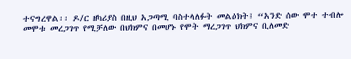ተናግረዋል፡፡ ዶ/ር ዘካሪያስ በዚህ አጋጣሚ ባስተላለፉት መልዕክት፤ “አንድ ሰው ሞተ ተብሎ መሞቱ መረጋገጥ የሚቻለው በህክምና በመሆኑ የሞት ማረጋገጥ ህክምና ቢለመድ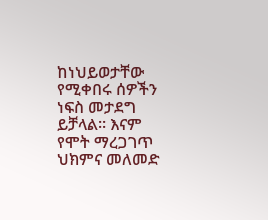ከነህይወታቸው የሚቀበሩ ሰዎችን ነፍስ መታደግ ይቻላል፡፡ እናም የሞት ማረጋገጥ ህክምና መለመድ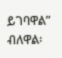ይገባዋል” ብለዋል፡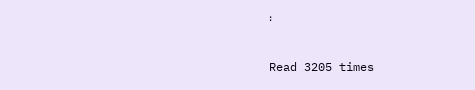፡

Read 3205 times